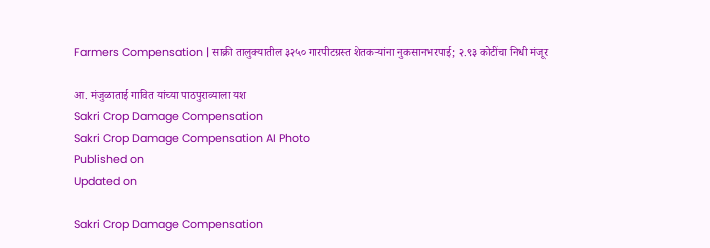Farmers Compensation | साक्री तालुक्यातील ३२५० गारपीटग्रस्त शेतकऱ्यांना नुकसानभरपाई; २.९३ कोटींचा निधी मंजूर

आ. मंजुळाताई गावित यांच्या पाठपुराव्याला यश
Sakri Crop Damage Compensation
Sakri Crop Damage Compensation AI Photo
Published on
Updated on

Sakri Crop Damage Compensation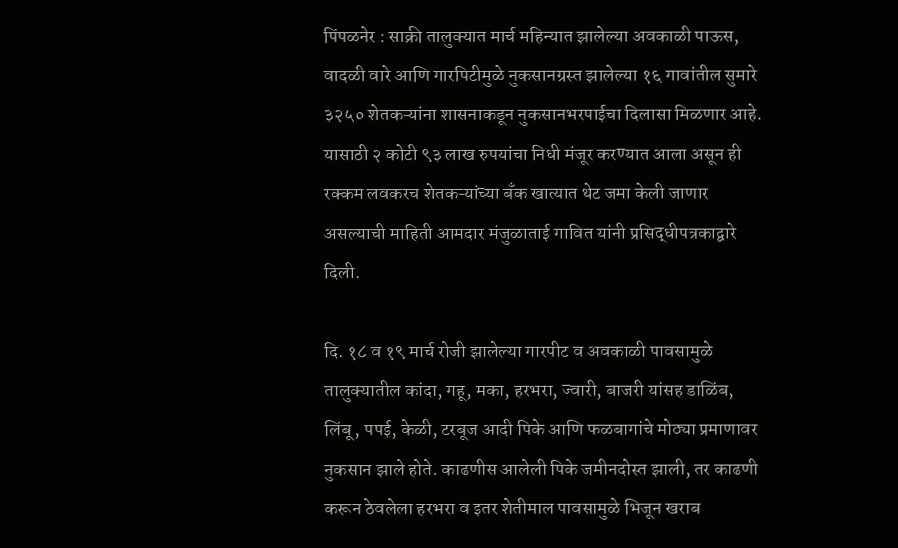पिंपळनेर : साक्री तालुक्यात मार्च महिन्यात झालेल्या अवकाळी पाऊस, वादळी वारे आणि गारपिटीमुळे नुकसानग्रस्त झालेल्या १६ गावांतील सुमारे ३२५० शेतकऱ्यांना शासनाकडून नुकसानभरपाईचा दिलासा मिळणार आहे. यासाठी २ कोटी ९३ लाख रुपयांचा निधी मंजूर करण्यात आला असून ही रक्कम लवकरच शेतकऱ्यांच्या बँक खात्यात थेट जमा केली जाणार असल्याची माहिती आमदार मंजुळाताई गावित यांनी प्रसिद्धीपत्रकाद्वारे दिली.

दि. १८ व १९ मार्च रोजी झालेल्या गारपीट व अवकाळी पावसामुळे तालुक्यातील कांदा, गहू, मका, हरभरा, ज्वारी, बाजरी यांसह डाळिंब, लिंबू, पपई, केळी, टरबूज आदी पिके आणि फळबागांचे मोठ्या प्रमाणावर नुकसान झाले होते. काढणीस आलेली पिके जमीनदोस्त झाली, तर काढणी करून ठेवलेला हरभरा व इतर शेतीमाल पावसामुळे भिजून खराब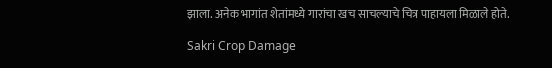झाला. अनेक भागांत शेतांमध्ये गारांचा खच साचल्याचे चित्र पाहायला मिळाले होते.

Sakri Crop Damage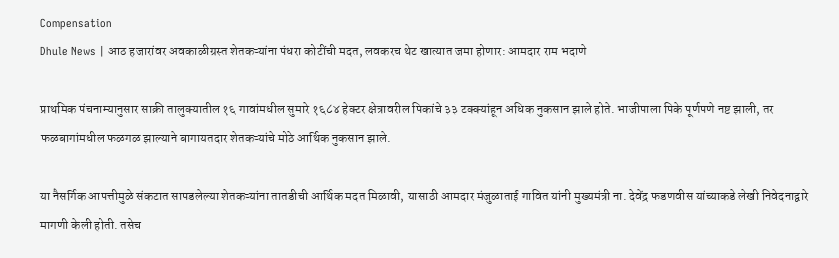Compensation
Dhule News | आठ हजारांवर अवकाळीग्रस्त शेतकऱ्यांना पंधरा कोटींची मदत, लवकरच थेट खात्यात जमा होणार: आमदार राम भदाणे

प्राथमिक पंचनाम्यानुसार साक्री तालुक्यातील १६ गावांमधील सुमारे १६८४ हेक्टर क्षेत्रावरील पिकांचे ३३ टक्क्यांहून अधिक नुकसान झाले होते. भाजीपाला पिके पूर्णपणे नष्ट झाली, तर फळबागांमधील फळगळ झाल्याने बागायतदार शेतकऱ्यांचे मोठे आर्थिक नुकसान झाले.

या नैसर्गिक आपत्तीमुळे संकटात सापडलेल्या शेतकऱ्यांना तातडीची आर्थिक मदत मिळावी, यासाठी आमदार मंजुळाताई गावित यांनी मुख्यमंत्री ना. देवेंद्र फडणवीस यांच्याकडे लेखी निवेदनाद्वारे मागणी केली होती. तसेच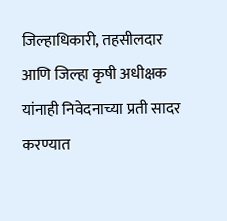जिल्हाधिकारी, तहसीलदार आणि जिल्हा कृषी अधीक्षक यांनाही निवेदनाच्या प्रती सादर करण्यात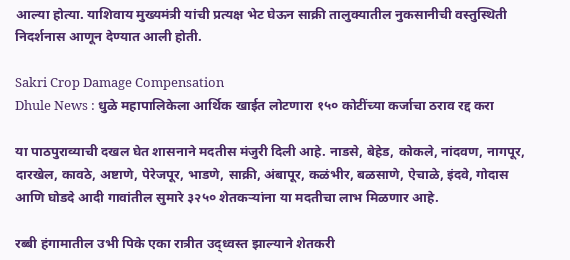आल्या होत्या. याशिवाय मुख्यमंत्री यांची प्रत्यक्ष भेट घेऊन साक्री तालुक्यातील नुकसानीची वस्तुस्थिती निदर्शनास आणून देण्यात आली होती.

Sakri Crop Damage Compensation
Dhule News : धुळे महापालिकेला आर्थिक खाईत लोटणारा १५० कोटींच्या कर्जाचा ठराव रद्द करा

या पाठपुराव्याची दखल घेत शासनाने मदतीस मंजुरी दिली आहे. नाडसे, बेहेड, कोकले, नांदवण, नागपूर, दारखेल, कावठे, अष्टाणे, पेरेजपूर, भाडणे, साक्री, अंबापूर, कळंभीर, बळसाणे, ऐचाळे, इंदवे, गोदास आणि घोडदे आदी गावांतील सुमारे ३२५० शेतकऱ्यांना या मदतीचा लाभ मिळणार आहे.

रब्बी हंगामातील उभी पिके एका रात्रीत उद्ध्वस्त झाल्याने शेतकरी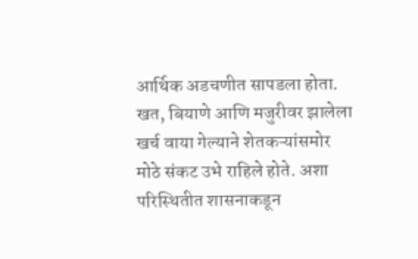आर्थिक अडचणीत सापडला होता. खत, बियाणे आणि मजुरीवर झालेला खर्च वाया गेल्याने शेतकऱ्यांसमोर मोठे संकट उभे राहिले होते. अशा परिस्थितीत शासनाकडून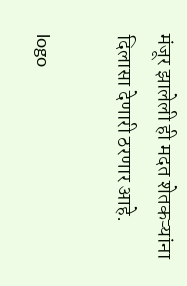मंजूर झालेली ही मदत शेतकऱ्यांना दिलासा देणारी ठरणार आहे.

logo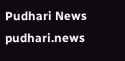Pudhari News
pudhari.news